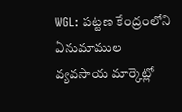WGL: పట్టణ కేంద్రంలోని ఏనుమాముల వ్యవసాయ మార్కెట్లో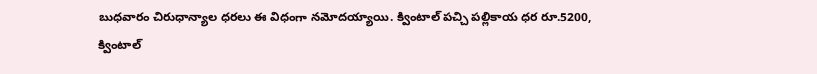బుధవారం చిరుధాన్యాల ధరలు ఈ విధంగా నమోదయ్యాయి. క్వింటాల్ పచ్చి పల్లికాయ ధర రూ.5200, క్వింటాల్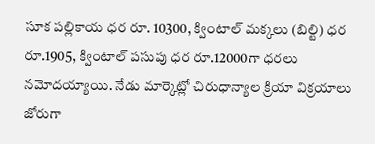సూక పల్లికాయ ధర రూ. 10300, క్వింటాల్ మక్కలు (బిల్టి) ధర రూ.1905, క్వింటాల్ పసుపు ధర రూ.12000గా ధరలు నమోదయ్యాయి. నేడు మార్కెట్లో చిరుధాన్యాల క్రియా విక్రయాలు జోరుగా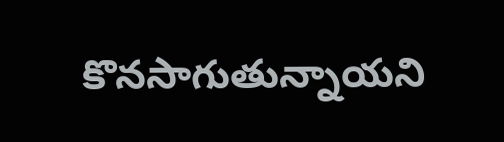కొనసాగుతున్నాయని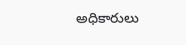అధికారులు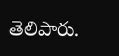తెలిపారు.